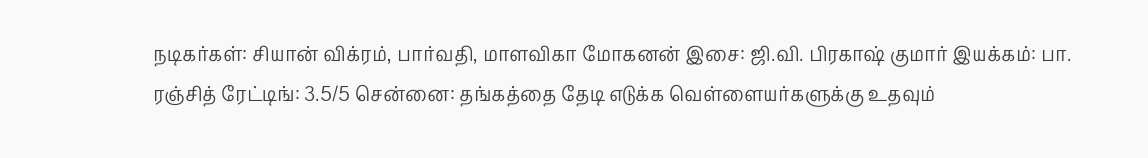நடிகர்கள்: சியான் விக்ரம், பார்வதி, மாளவிகா மோகனன் இசை: ஜி.வி. பிரகாஷ் குமார் இயக்கம்: பா. ரஞ்சித் ரேட்டிங்: 3.5/5 சென்னை: தங்கத்தை தேடி எடுக்க வெள்ளையர்களுக்கு உதவும்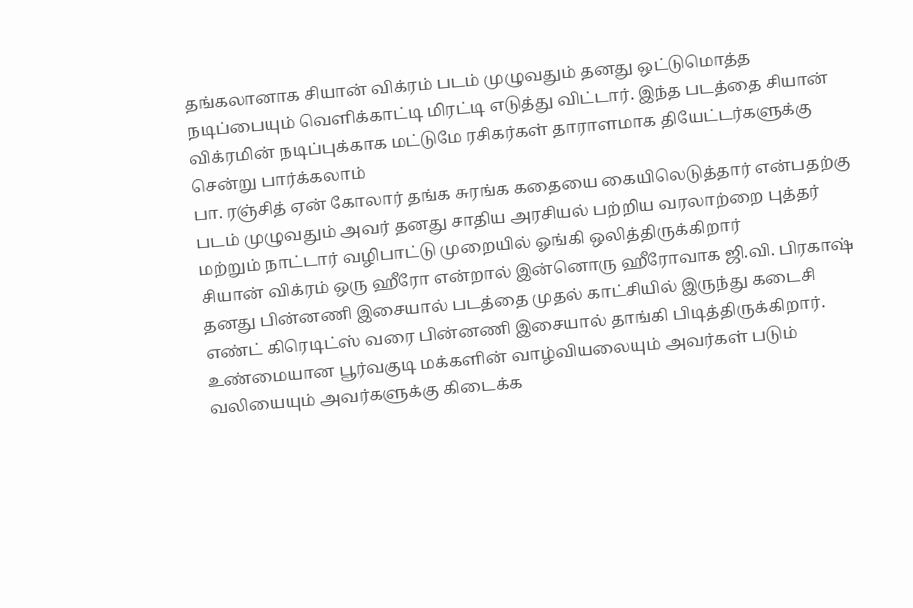தங்கலானாக சியான் விக்ரம் படம் முழுவதும் தனது ஒட்டுமொத்த நடிப்பையும் வெளிக்காட்டி மிரட்டி எடுத்து விட்டார். இந்த படத்தை சியான் விக்ரமின் நடிப்புக்காக மட்டுமே ரசிகர்கள் தாராளமாக தியேட்டர்களுக்கு சென்று பார்க்கலாம்
பா. ரஞ்சித் ஏன் கோலார் தங்க சுரங்க கதையை கையிலெடுத்தார் என்பதற்கு படம் முழுவதும் அவர் தனது சாதிய அரசியல் பற்றிய வரலாற்றை புத்தர் மற்றும் நாட்டார் வழிபாட்டு முறையில் ஓங்கி ஒலித்திருக்கிறார்
சியான் விக்ரம் ஒரு ஹீரோ என்றால் இன்னொரு ஹீரோவாக ஜி.வி. பிரகாஷ் தனது பின்னணி இசையால் படத்தை முதல் காட்சியில் இருந்து கடைசி எண்ட் கிரெடிட்ஸ் வரை பின்னணி இசையால் தாங்கி பிடித்திருக்கிறார். உண்மையான பூர்வகுடி மக்களின் வாழ்வியலையும் அவர்கள் படும் வலியையும் அவர்களுக்கு கிடைக்க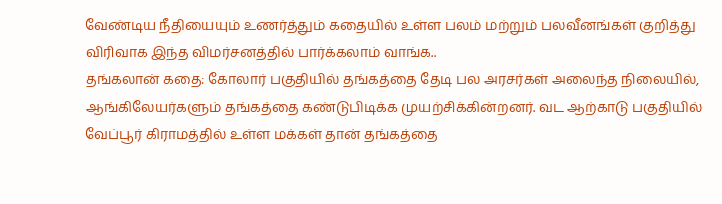வேண்டிய நீதியையும் உணர்த்தும் கதையில் உள்ள பலம் மற்றும் பலவீனங்கள் குறித்து விரிவாக இந்த விமர்சனத்தில் பார்க்கலாம் வாங்க..
தங்கலான் கதை: கோலார் பகுதியில் தங்கத்தை தேடி பல அரசர்கள் அலைந்த நிலையில், ஆங்கிலேயர்களும் தங்கத்தை கண்டுபிடிக்க முயற்சிக்கின்றனர். வட ஆற்காடு பகுதியில் வேப்பூர் கிராமத்தில் உள்ள மக்கள் தான் தங்கத்தை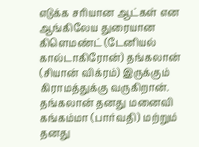எடுக்க சரியான ஆட்கள் என ஆங்கிலேய துரையான கிளெமண்ட் (டேனியல் கால்டாகிரோன்) தங்கலான் (சியான் விக்ரம்) இருக்கும் கிராமத்துக்கு வருகிறான். தங்கலான் தனது மனைவி கங்கம்மா (பார்வதி) மற்றும் தனது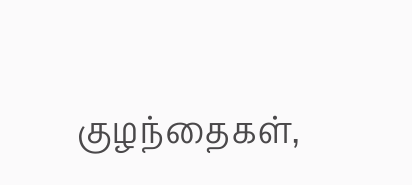குழந்தைகள்,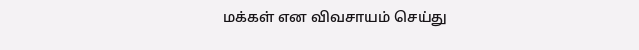மக்கள் என விவசாயம் செய்து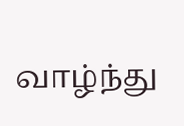வாழ்ந்து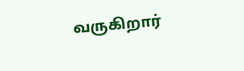வருகிறார்